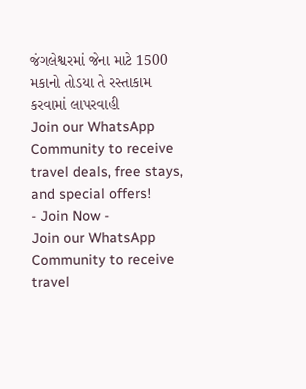જંગલેશ્વરમાં જેના માટે 1500 મકાનો તોડયા તે રસ્તાકામ કરવામાં લાપરવાહી
Join our WhatsApp Community to receive travel deals, free stays, and special offers!
- Join Now -
Join our WhatsApp Community to receive travel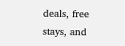deals, free stays, and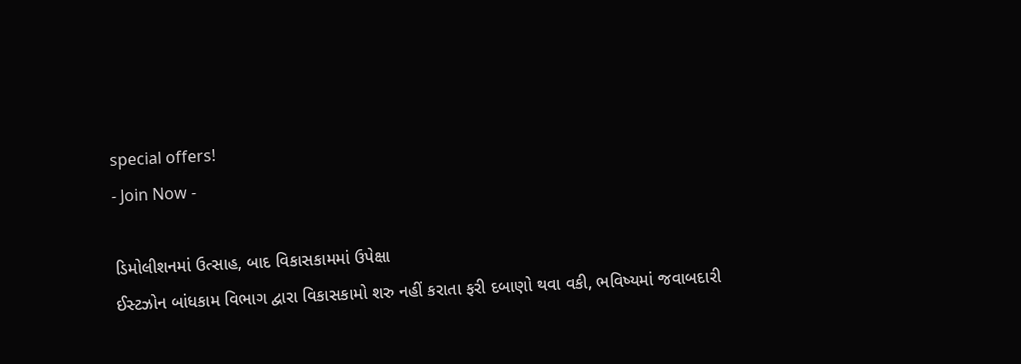special offers!
- Join Now -

ડિમોલીશનમાં ઉત્સાહ, બાદ વિકાસકામમાં ઉપેક્ષા
ઈસ્ટઝોન બાંધકામ વિભાગ દ્વારા વિકાસકામો શરુ નહીં કરાતા ફરી દબાણો થવા વકી, ભવિષ્યમાં જવાબદારી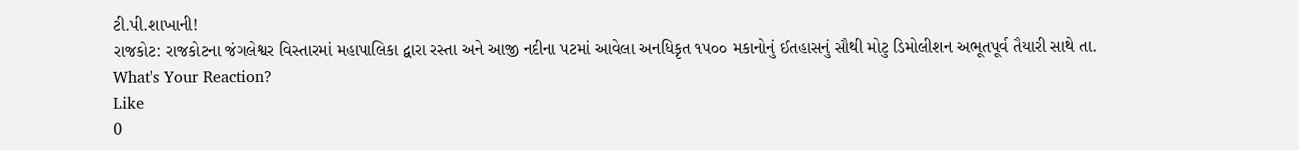ટી.પી.શાખાની!
રાજકોટ: રાજકોટના જંગલેશ્વર વિસ્તારમાં મહાપાલિકા દ્વારા રસ્તા અને આજી નદીના પટમાં આવેલા અનધિકૃત ૧૫૦૦ મકાનોનું ઈતહાસનું સૌથી મોટુ ડિમોલીશન અભૂતપૂર્વ તૈયારી સાથે તા.
What's Your Reaction?
Like
0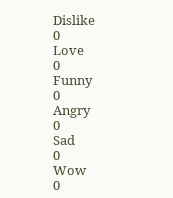Dislike
0
Love
0
Funny
0
Angry
0
Sad
0
Wow
0